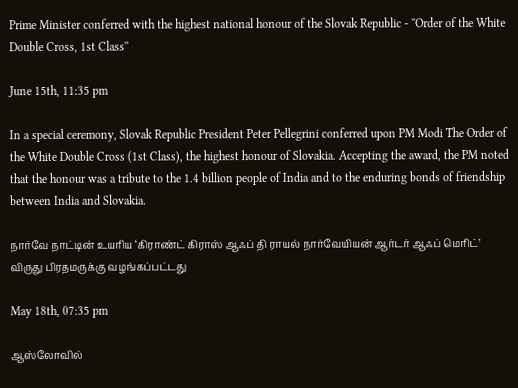Prime Minister conferred with the highest national honour of the Slovak Republic - ''Order of the White Double Cross, 1st Class''

June 15th, 11:35 pm

In a special ceremony, Slovak Republic President Peter Pellegrini conferred upon PM Modi The Order of the White Double Cross (1st Class), the highest honour of Slovakia. Accepting the award, the PM noted that the honour was a tribute to the 1.4 billion people of India and to the enduring bonds of friendship between India and Slovakia.

நார்வே நாட்டின் உயரிய ‘கிராண்ட் கிராஸ் ஆஃப் தி ராயல் நார்வேயியன் ஆர்டர் ஆஃப் மெரிட்’ விருது பிரதமருக்கு வழங்கப்பட்டது

May 18th, 07:35 pm

ஆஸ்லோவில்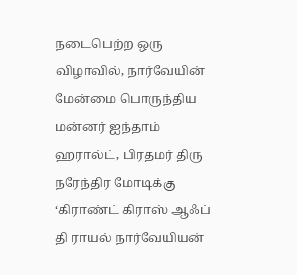நடைபெற்ற ஒரு விழாவில், நார்வேயின் மேன்மை பொருந்திய மன்னர் ஐந்தாம் ஹரால்ட், பிரதமர் திரு நரேந்திர மோடிக்கு ‘கிராண்ட் கிராஸ் ஆஃப் தி ராயல் நார்வேயியன்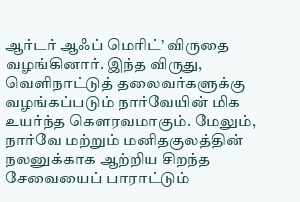ஆர்டர் ஆஃப் மெரிட்’ விருதை வழங்கினார். இந்த விருது, வெளிநாட்டுத் தலைவர்களுக்கு வழங்கப்படும் நார்வேயின் மிக உயர்ந்த கௌரவமாகும். மேலும், நார்வே மற்றும் மனிதகுலத்தின் நலனுக்காக ஆற்றிய சிறந்த சேவையைப் பாராட்டும்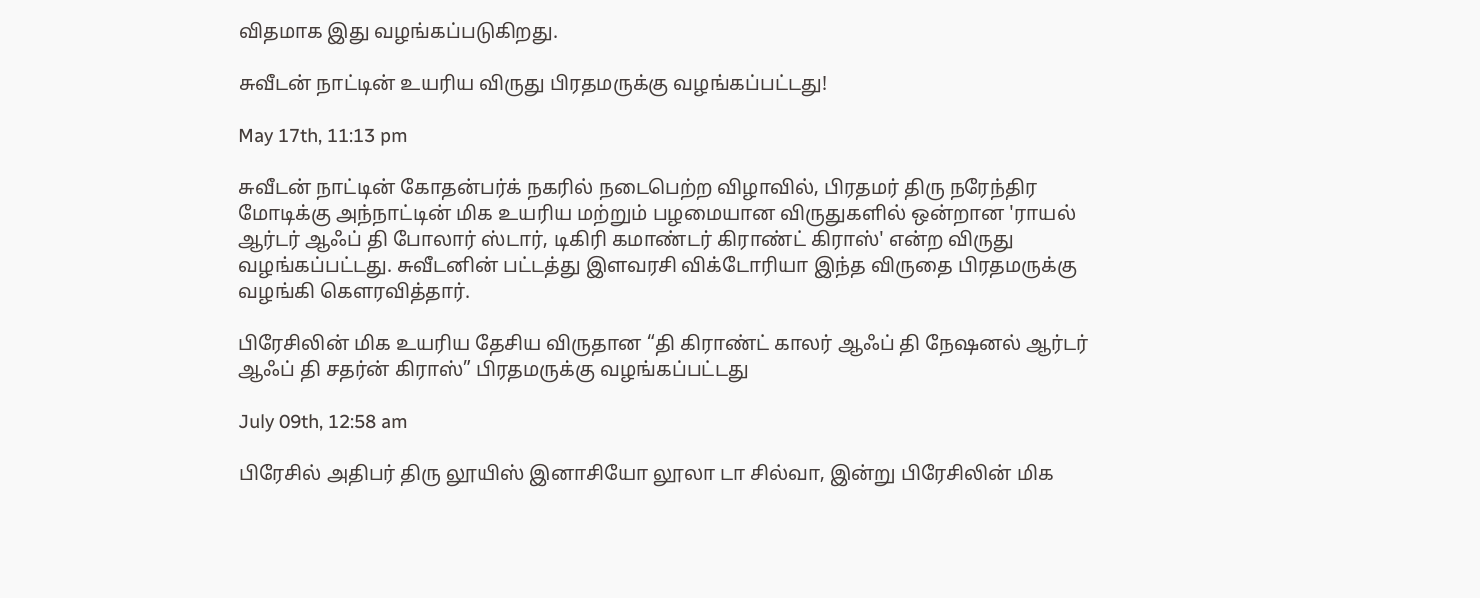விதமாக இது வழங்கப்படுகிறது.

சுவீடன் நாட்டின் உயரிய விருது பிரதமருக்கு வழங்கப்பட்டது!

May 17th, 11:13 pm

சுவீடன் நாட்டின் கோதன்பர்க் நகரில் நடைபெற்ற விழாவில், பிரதமர் திரு நரேந்திர மோடிக்கு அந்நாட்டின் மிக உயரிய மற்றும் பழமையான விருதுகளில் ஒன்றான 'ராயல் ஆர்டர் ஆஃப் தி போலார் ஸ்டார், டிகிரி கமாண்டர் கிராண்ட் கிராஸ்' என்ற விருது வழங்கப்பட்டது. சுவீடனின் பட்டத்து இளவரசி விக்டோரியா இந்த விருதை பிரதமருக்கு வழங்கி கௌரவித்தார்.

பிரேசிலின் மிக உயரிய தேசிய விருதான “தி கிராண்ட் காலர் ஆஃப் தி நேஷனல் ஆர்டர் ஆஃப் தி சதர்ன் கிராஸ்” பிரதமருக்கு வழங்கப்பட்டது

July 09th, 12:58 am

பிரேசில் அதிபர் திரு லூயிஸ் இனாசியோ லூலா டா சில்வா, இன்று பிரேசிலின் மிக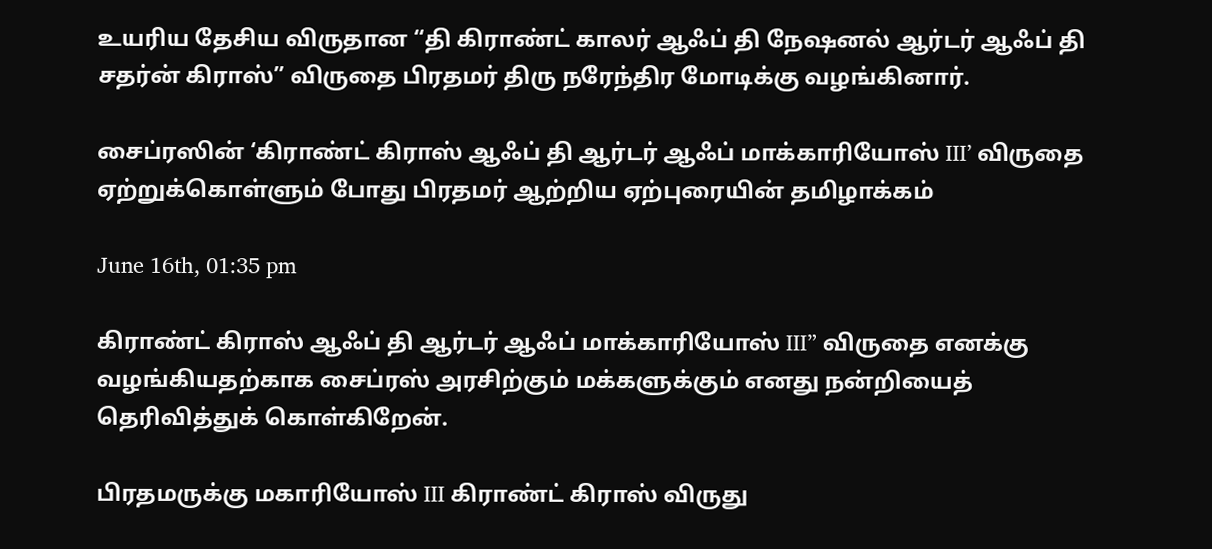உயரிய தேசிய விருதான “தி கிராண்ட் காலர் ஆஃப் தி நேஷனல் ஆர்டர் ஆஃப் தி சதர்ன் கிராஸ்” விருதை பிரதமர் திரு நரேந்திர மோடிக்கு வழங்கினார்.

சைப்ரஸின் ‘கிராண்ட் கிராஸ் ஆஃப் தி ஆர்டர் ஆஃப் மாக்காரியோஸ் III’ விருதை ஏற்றுக்கொள்ளும் போது பிரதமர் ஆற்றிய ஏற்புரையின் தமிழாக்கம்

June 16th, 01:35 pm

கிராண்ட் கிராஸ் ஆஃப் தி ஆர்டர் ஆஃப் மாக்காரியோஸ் III” விருதை எனக்கு வழங்கியதற்காக சைப்ரஸ் அரசிற்கும் மக்களுக்கும் எனது நன்றியைத் தெரிவித்துக் கொள்கிறேன்.

பிரதமருக்கு மகாரியோஸ் III கிராண்ட் கிராஸ் விருது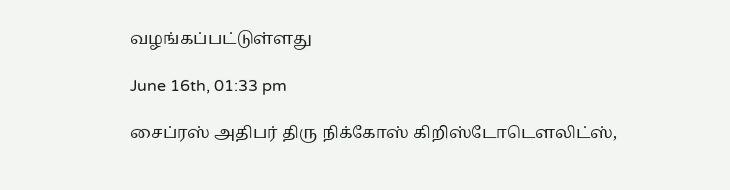வழங்கப்பட்டுள்ளது

June 16th, 01:33 pm

சைப்ரஸ் அதிபர் திரு நிக்கோஸ் கிறிஸ்டோடௌலிட்ஸ்,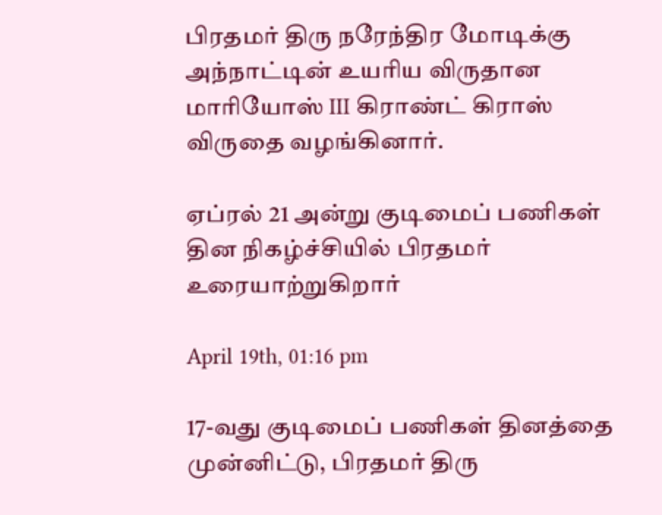பிரதமர் திரு நரேந்திர மோடிக்கு அந்நாட்டின் உயரிய விருதான மாரியோஸ் III கிராண்ட் கிராஸ் விருதை வழங்கினார்.

ஏப்ரல் 21 அன்று குடிமைப் பணிகள் தின நிகழ்ச்சியில் பிரதமர் உரையாற்றுகிறார்

April 19th, 01:16 pm

17-வது குடிமைப் பணிகள் தினத்தை முன்னிட்டு, பிரதமர் திரு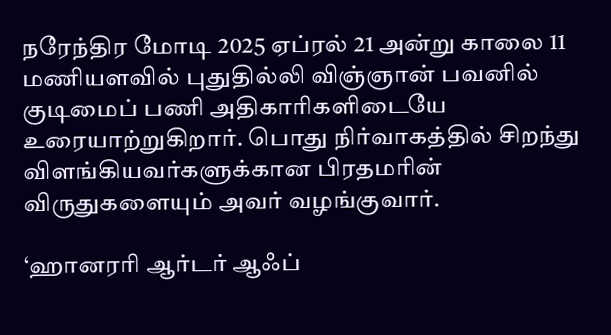நரேந்திர மோடி 2025 ஏப்ரல் 21 அன்று காலை 11 மணியளவில் புதுதில்லி விஞ்ஞான் பவனில் குடிமைப் பணி அதிகாரிகளிடையே உரையாற்றுகிறார். பொது நிர்வாகத்தில் சிறந்து விளங்கியவர்களுக்கான பிரதமரின் விருதுகளையும் அவர் வழங்குவார்.

‘ஹானரரி ஆர்டர் ஆஃப்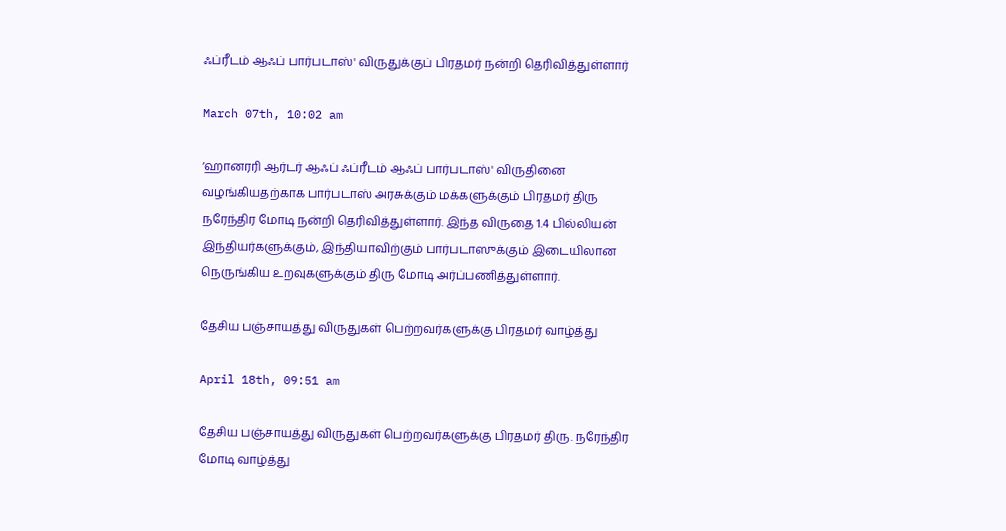ஃப்ரீடம் ஆஃப் பார்படாஸ்' விருதுக்குப் பிரதமர் நன்றி தெரிவித்துள்ளார்

March 07th, 10:02 am

‘ஹானரரி ஆர்டர் ஆஃப் ஃப்ரீடம் ஆஃப் பார்படாஸ்' விருதினை வழங்கியதற்காக பார்படாஸ் அரசுக்கும் மக்களுக்கும் பிரதமர் திரு நரேந்திர மோடி நன்றி தெரிவித்துள்ளார். இந்த விருதை 1.4 பில்லியன் இந்தியர்களுக்கும், இந்தியாவிற்கும் பார்படாஸுக்கும் இடையிலான நெருங்கிய உறவுகளுக்கும் திரு மோடி அர்ப்பணித்துள்ளார்.

தேசிய பஞ்சாயத்து விருதுகள் பெற்றவர்களுக்கு பிரதமர் வாழ்த்து

April 18th, 09:51 am

தேசிய பஞ்சாயத்து விருதுகள் பெற்றவர்களுக்கு பிரதமர் திரு. நரேந்திர மோடி வாழ்த்து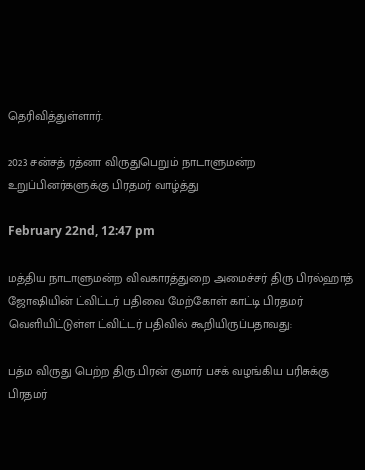தெரிவித்துள்ளார்.

2023 சன்சத் ரத்னா விருதுபெறும் நாடாளுமன்ற உறுப்பினர்களுக்கு பிரதமர் வாழ்த்து

February 22nd, 12:47 pm

மத்திய நாடாளுமன்ற விவகாரத்துறை அமைச்சர் திரு பிரல்ஹாத் ஜோஷியின் ட்விட்டர் பதிவை மேற்கோள் காட்டி பிரதமர் வெளியிட்டுள்ள ட்விட்டர் பதிவில் கூறியிருப்பதாவது:

பத்ம விருது பெற்ற திரு.பிரன் குமார் பசக் வழங்கிய பரிசுக்கு பிரதமர்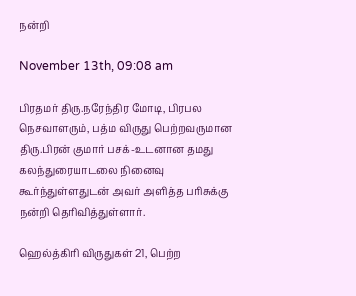நன்றி

November 13th, 09:08 am

பிரதமர் திரு.நரேந்திர மோடி, பிரபல நெசவாளரும், பத்ம விருது பெற்றவருமான திரு.பிரன் குமார் பசக்-உடனான தமது கலந்துரையாடலை நினைவு கூர்ந்துள்ளதுடன் அவர் அளித்த பரிசுக்கு நன்றி தெரிவித்துள்ளார்.

ஹெல்த்கிரி விருதுகள் 21, பெற்ற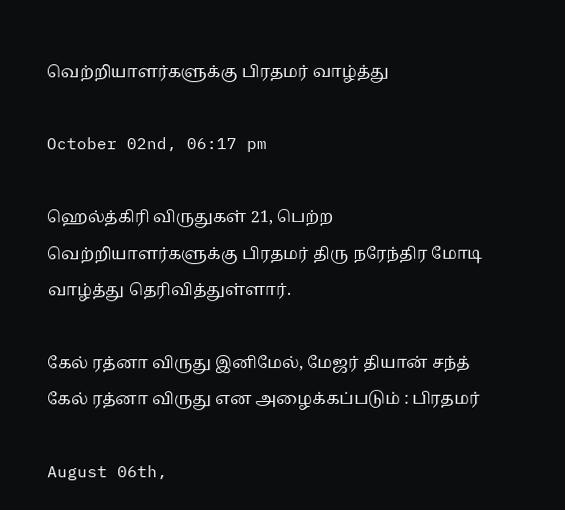வெற்றியாளர்களுக்கு பிரதமர் வாழ்த்து

October 02nd, 06:17 pm

ஹெல்த்கிரி விருதுகள் 21, பெற்ற வெற்றியாளர்களுக்கு பிரதமர் திரு நரேந்திர மோடி வாழ்த்து தெரிவித்துள்ளார்.

கேல் ரத்னா விருது இனிமேல், மேஜர் தியான் சந்த் கேல் ரத்னா விருது என அழைக்கப்படும் : பிரதமர்

August 06th,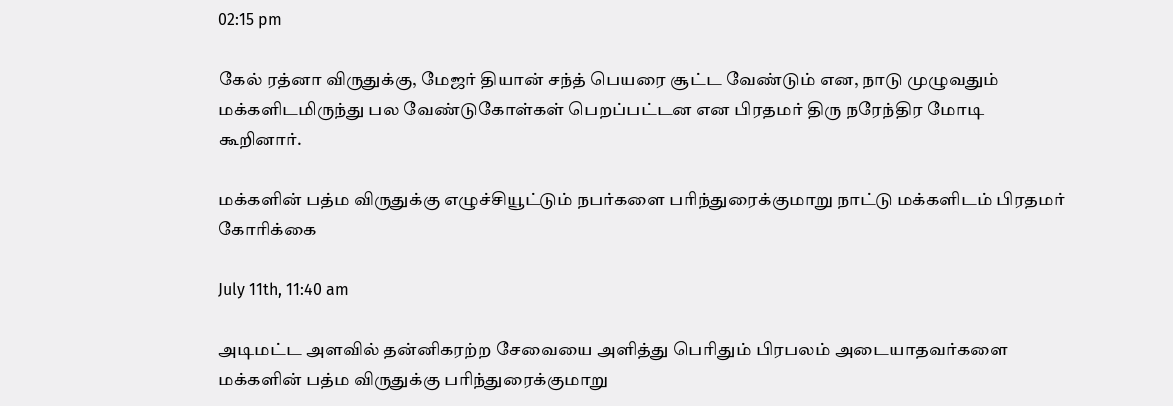02:15 pm

கேல் ரத்னா விருதுக்கு, மேஜர் தியான் சந்த் பெயரை சூட்ட வேண்டும் என, நாடு முழுவதும் மக்களிடமிருந்து பல வேண்டுகோள்கள் பெறப்பட்டன என பிரதமர் திரு நரேந்திர மோடி கூறினார்.

மக்களின் பத்ம விருதுக்கு எழுச்சியூட்டும் நபர்களை பரிந்துரைக்குமாறு நாட்டு மக்களிடம் பிரதமர் கோரிக்கை

July 11th, 11:40 am

அடிமட்ட அளவில் தன்னிகரற்ற சேவையை அளித்து பெரிதும் பிரபலம் அடையாதவர்களை மக்களின் பத்ம விருதுக்கு பரிந்துரைக்குமாறு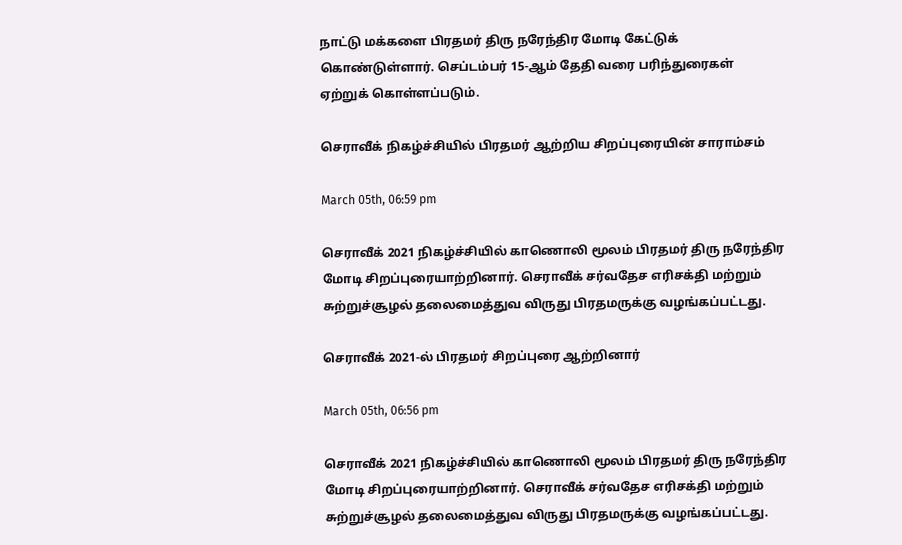நாட்டு மக்களை பிரதமர் திரு நரேந்திர மோடி கேட்டுக் கொண்டுள்ளார். செப்டம்பர் 15-ஆம் தேதி வரை பரிந்துரைகள் ஏற்றுக் கொள்ளப்படும்.

செராவீக் நிகழ்ச்சியில் பிரதமர் ஆற்றிய சிறப்புரையின் சாராம்சம்

March 05th, 06:59 pm

செராவீக் 2021 நிகழ்ச்சியில் காணொலி மூலம் பிரதமர் திரு நரேந்திர மோடி சிறப்புரையாற்றினார். செராவீக் சர்வதேச எரிசக்தி மற்றும் சுற்றுச்சூழல் தலைமைத்துவ விருது பிரதமருக்கு வழங்கப்பட்டது.

செராவீக் 2021-ல் பிரதமர் சிறப்புரை ஆற்றினார்

March 05th, 06:56 pm

செராவீக் 2021 நிகழ்ச்சியில் காணொலி மூலம் பிரதமர் திரு நரேந்திர மோடி சிறப்புரையாற்றினார். செராவீக் சர்வதேச எரிசக்தி மற்றும் சுற்றுச்சூழல் தலைமைத்துவ விருது பிரதமருக்கு வழங்கப்பட்டது.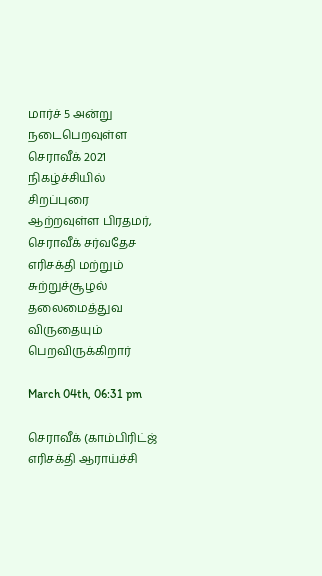மார்ச் 5 அன்று நடைபெறவுள்ள செராவீக் 2021 நிகழ்ச்சியில் சிறப்புரை ஆற்றவுள்ள பிரதமர், செராவீக் சர்வதேச எரிசக்தி மற்றும் சுற்றுச்சூழல் தலைமைத்துவ விருதையும் பெறவிருக்கிறார்

March 04th, 06:31 pm

செராவீக் (காம்பிரிட்ஜ் எரிசக்தி ஆராய்ச்சி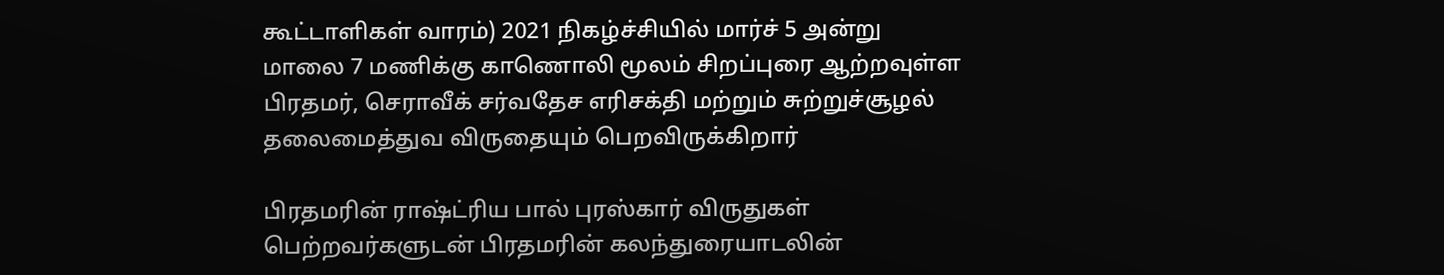கூட்டாளிகள் வாரம்) 2021 நிகழ்ச்சியில் மார்ச் 5 அன்று மாலை 7 மணிக்கு காணொலி மூலம் சிறப்புரை ஆற்றவுள்ள பிரதமர், செராவீக் சர்வதேச எரிசக்தி மற்றும் சுற்றுச்சூழல் தலைமைத்துவ விருதையும் பெறவிருக்கிறார்

பிரதமரின் ராஷ்ட்ரிய பால் புரஸ்கார் விருதுகள் பெற்றவர்களுடன் பிரதமரின் கலந்துரையாடலின்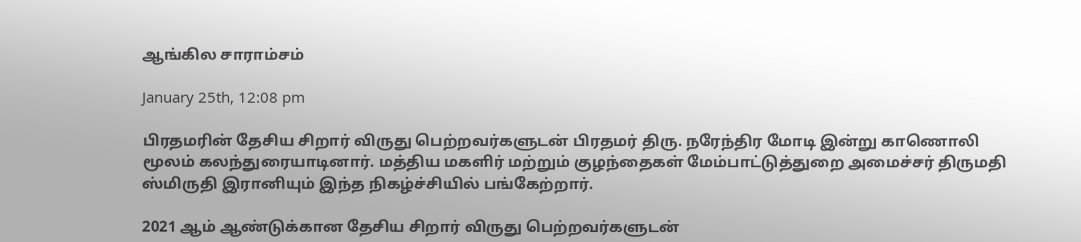ஆங்கில சாராம்சம்

January 25th, 12:08 pm

பிரதமரின் தேசிய சிறார் விருது பெற்றவர்களுடன் பிரதமர் திரு. நரேந்திர மோடி இன்று காணொலி மூலம் கலந்துரையாடினார். மத்திய மகளிர் மற்றும் குழந்தைகள் மேம்பாட்டுத்துறை அமைச்சர் திருமதி ஸ்மிருதி இரானியும் இந்த நிகழ்ச்சியில் பங்கேற்றார்.

2021 ஆம் ஆண்டுக்கான தேசிய சிறார் விருது பெற்றவர்களுடன்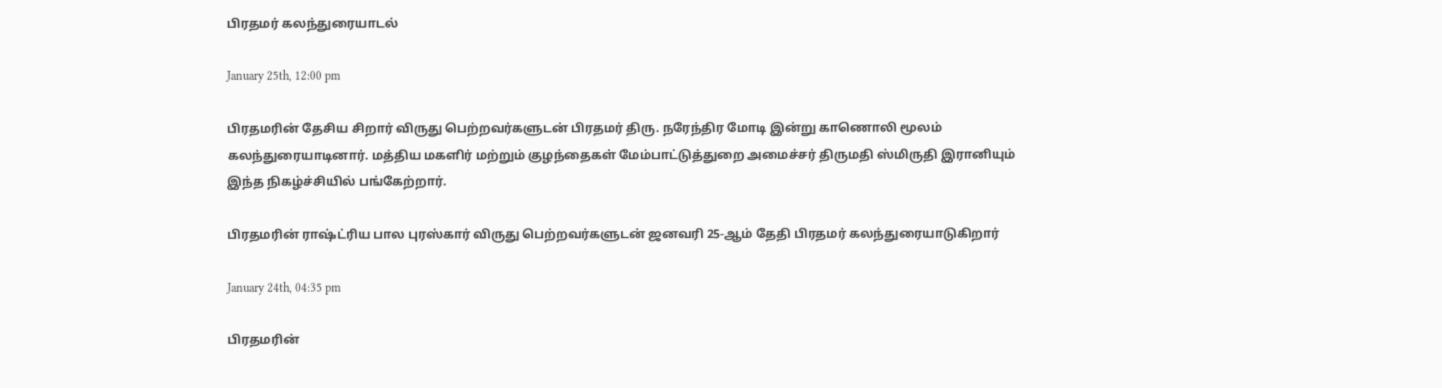பிரதமர் கலந்துரையாடல்

January 25th, 12:00 pm

பிரதமரின் தேசிய சிறார் விருது பெற்றவர்களுடன் பிரதமர் திரு. நரேந்திர மோடி இன்று காணொலி மூலம் கலந்துரையாடினார். மத்திய மகளிர் மற்றும் குழந்தைகள் மேம்பாட்டுத்துறை அமைச்சர் திருமதி ஸ்மிருதி இரானியும் இந்த நிகழ்ச்சியில் பங்கேற்றார்.

பிரதமரின் ராஷ்ட்ரிய பால புரஸ்கார் விருது பெற்றவர்களுடன் ஜனவரி 25-ஆம் தேதி பிரதமர் கலந்துரையாடுகிறார்

January 24th, 04:35 pm

பிரதமரின்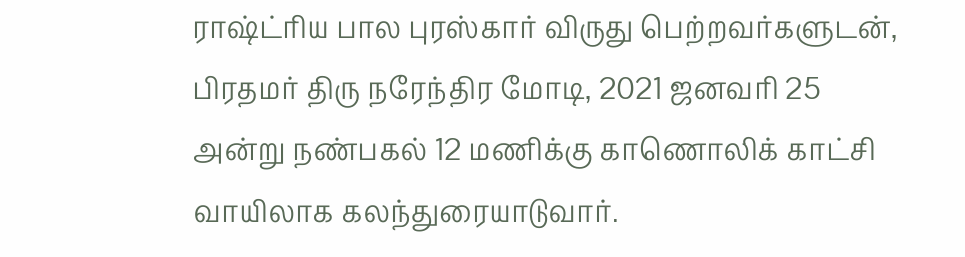ராஷ்ட்ரிய பால புரஸ்கார் விருது பெற்றவர்களுடன், பிரதமர் திரு நரேந்திர மோடி, 2021 ஜனவரி 25 அன்று நண்பகல் 12 மணிக்கு காணொலிக் காட்சி வாயிலாக கலந்துரையாடுவார்.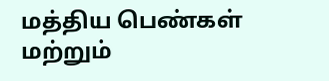மத்திய பெண்கள் மற்றும்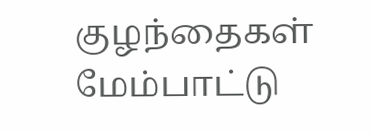குழந்தைகள் மேம்பாட்டு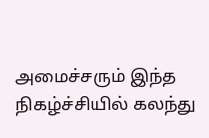அமைச்சரும் இந்த நிகழ்ச்சியில் கலந்து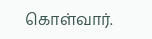கொள்வார்.